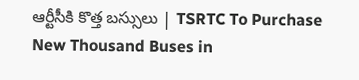ఆర్టీసీకి కొత్త బస్సులు | TSRTC To Purchase New Thousand Buses in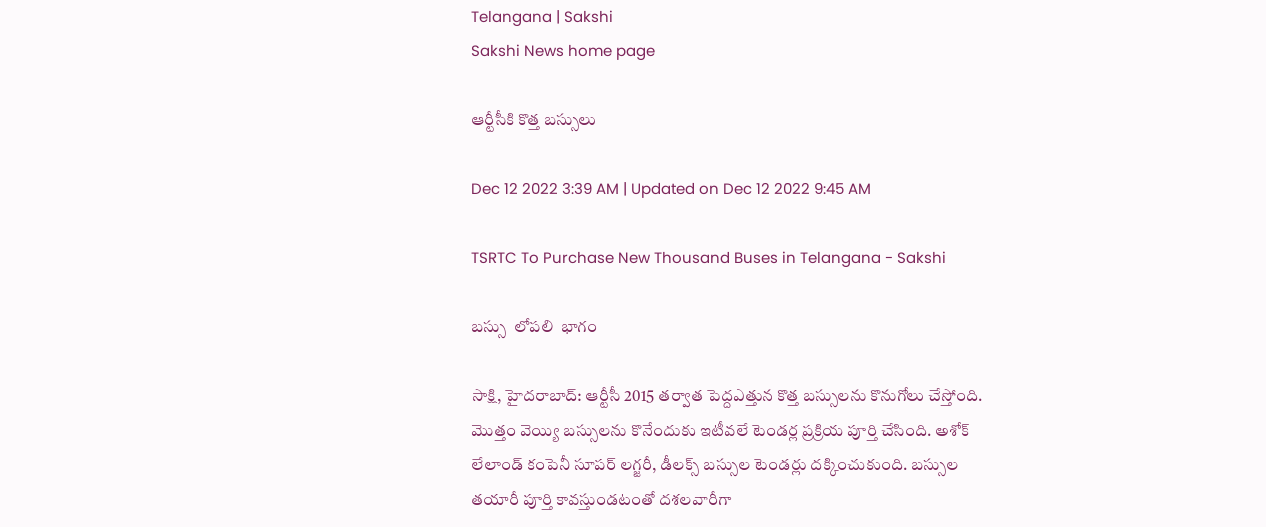Telangana | Sakshi
Sakshi News home page

ఆర్టీసీకి కొత్త బస్సులు

Dec 12 2022 3:39 AM | Updated on Dec 12 2022 9:45 AM

TSRTC To Purchase New Thousand Buses in Telangana - Sakshi

బస్సు  లోపలి  భాగం

సాక్షి, హైదరాబాద్‌: ఆర్టీసీ 2015 తర్వాత పెద్దఎత్తున కొత్త బస్సులను కొనుగోలు చేస్తోంది. మొత్తం వెయ్యి బస్సులను కొనేందుకు ఇటీవలే టెండర్ల ప్రక్రియ పూర్తి చేసింది. అశోక్‌ లేలాండ్‌ కంపెనీ సూపర్‌ లగ్జరీ, డీలక్స్‌ బస్సుల టెండర్లు దక్కించుకుంది. బస్సుల తయారీ పూర్తి కావస్తుండటంతో దశలవారీగా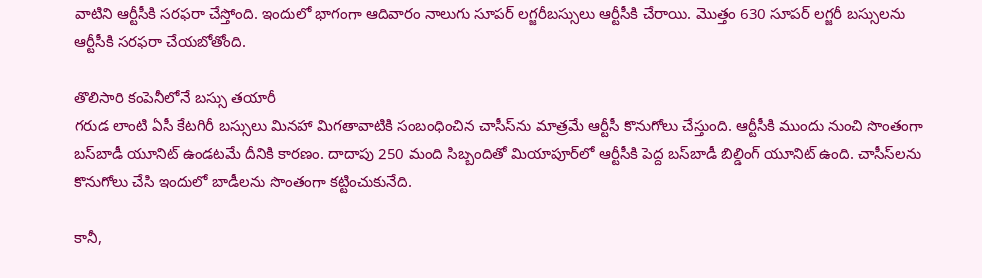వాటిని ఆర్టీసీకి సరఫరా చేస్తోంది. ఇందులో భాగంగా ఆదివారం నాలుగు సూపర్‌ లగ్జరీబస్సులు ఆర్టీసీకి చేరాయి. మొత్తం 630 సూపర్‌ లగ్జరీ బస్సులను ఆర్టీసీకి సరఫరా చేయబోతోంది.

తొలిసారి కంపెనీలోనే బస్సు తయారీ
గరుడ లాంటి ఏసీ కేటగిరీ బస్సులు మినహా మిగతావాటికి సంబంధించిన చాసీస్‌ను మాత్రమే ఆర్టీసీ కొనుగోలు చేస్తుంది. ఆర్టీసీకి ముందు నుంచి సొంతంగా బస్‌బాడీ యూనిట్‌ ఉండటమే దీనికి కారణం. దాదాపు 250 మంది సిబ్బందితో మియాపూర్‌లో ఆర్టీసీకి పెద్ద బస్‌బాడీ బిల్డింగ్‌ యూనిట్‌ ఉంది. చాసీస్‌లను కొనుగోలు చేసి ఇందులో బాడీలను సొంతంగా కట్టించుకునేది.

కానీ,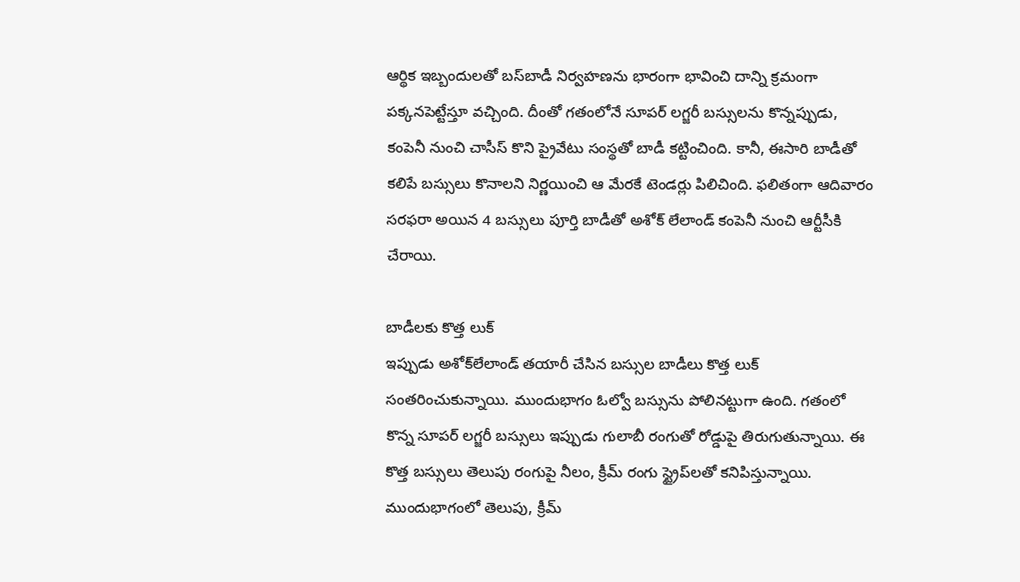ఆర్థిక ఇబ్బందులతో బస్‌బాడీ నిర్వహణను భారంగా భావించి దాన్ని క్రమంగా పక్కనపెట్టేస్తూ వచ్చింది. దీంతో గతంలోనే సూపర్‌ లగ్జరీ బస్సులను కొన్నప్పుడు, కంపెనీ నుంచి చాసీస్‌ కొని ప్రైవేటు సంస్థతో బాడీ కట్టించింది. కానీ, ఈసారి బాడీతో కలిపే బస్సులు కొనాలని నిర్ణయించి ఆ మేరకే టెండర్లు పిలిచింది. ఫలితంగా ఆదివారం సరఫరా అయిన 4 బస్సులు పూర్తి బాడీతో అశోక్‌ లేలాండ్‌ కంపెనీ నుంచి ఆర్టీసీకి చేరాయి.

బాడీలకు కొత్త లుక్‌
ఇప్పుడు అశోక్‌లేలాండ్‌ తయారీ చేసిన బస్సుల బాడీలు కొత్త లుక్‌ సంతరించుకున్నాయి. ముందుభాగం ఓల్వో బస్సును పోలినట్టుగా ఉంది. గతంలో కొన్న సూపర్‌ లగ్జరీ బస్సులు ఇప్పుడు గులాబీ రంగుతో రోడ్డుపై తిరుగుతున్నాయి. ఈ కొత్త బస్సులు తెలుపు రంగుపై నీలం, క్రీమ్‌ రంగు స్ట్రైప్‌లతో కనిపిస్తున్నాయి. ముందుభాగంలో తెలుపు, క్రీమ్‌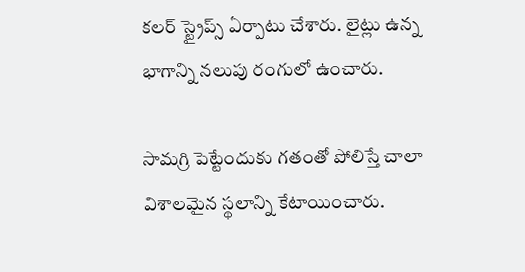కలర్‌ స్ట్రైప్స్‌ ఏర్పాటు చేశారు. లైట్లు ఉన్న భాగాన్ని నలుపు రంగులో ఉంచారు.

సామగ్రి పెట్టేందుకు గతంతో పోలిస్తే చాలా విశాలమైన స్థలాన్ని కేటాయించారు.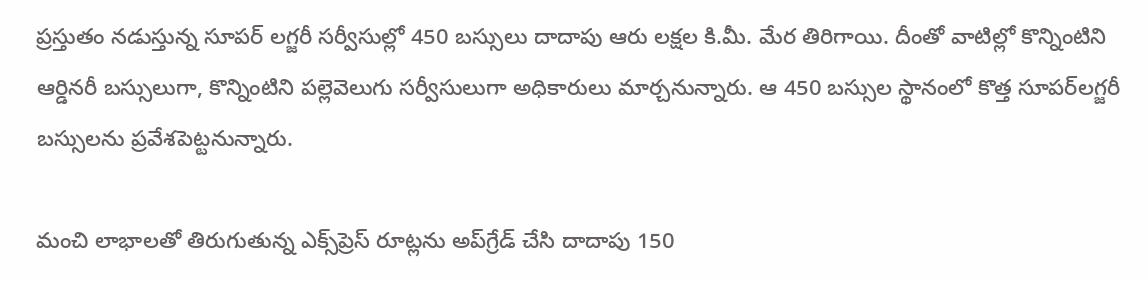ప్రస్తుతం నడుస్తున్న సూపర్‌ లగ్జరీ సర్వీసుల్లో 450 బస్సులు దాదాపు ఆరు లక్షల కి.మీ. మేర తిరిగాయి. దీంతో వాటిల్లో కొన్నింటిని ఆర్డినరీ బస్సులుగా, కొన్నింటిని పల్లెవెలుగు సర్వీసులుగా అధికారులు మార్చనున్నారు. ఆ 450 బస్సుల స్థానంలో కొత్త సూపర్‌లగ్జరీ బస్సులను ప్రవేశపెట్టనున్నారు.

మంచి లాభాలతో తిరుగుతున్న ఎక్స్‌ప్రెస్‌ రూట్లను అప్‌గ్రేడ్‌ చేసి దాదాపు 150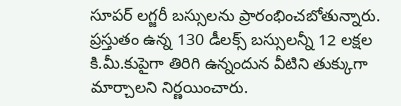సూపర్‌ లగ్జరీ బస్సులను ప్రారంభించబోతున్నారు. ప్రస్తుతం ఉన్న 130 డీలక్స్‌ బస్సులన్నీ 12 లక్షల కి.మీ.కుపైగా తిరిగి ఉన్నందున వీటిని తుక్కుగా మార్చాలని నిర్ణయించారు.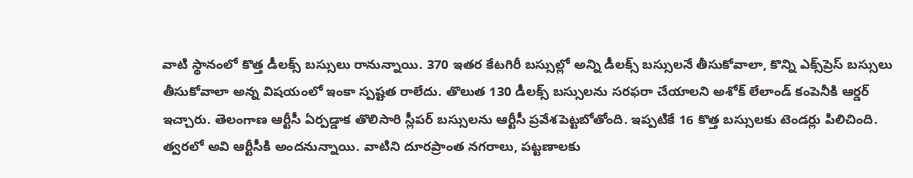వాటి స్థానంలో కొత్త డీలక్స్‌ బస్సులు రానున్నాయి. 370 ఇతర కేటగిరీ బస్సుల్లో అన్ని డీలక్స్‌ బస్సులనే తీసుకోవాలా, కొన్ని ఎక్స్‌ప్రెస్‌ బస్సులు తీసుకోవాలా అన్న విషయంలో ఇంకా స్పష్టత రాలేదు. తొలుత 130 డీలక్స్‌ బస్సులను సరఫరా చేయాలని అశోక్‌ లేలాండ్‌ కంపెనీకి ఆర్డర్‌ ఇచ్చారు. తెలంగాణ ఆర్టీసీ ఏర్పడ్డాక తొలిసారి స్లీపర్‌ బస్సులను ఆర్టీసీ ప్రవేశపెట్టబోతోంది. ఇప్పటికే 16 కొత్త బస్సులకు టెండర్లు పిలిచింది. త్వరలో అవి ఆర్టీసీకి అందనున్నాయి. వాటిని దూరప్రాంత నగరాలు, పట్టణాలకు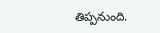తిప్పనుంది.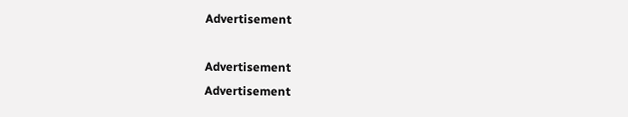Advertisement

Advertisement
Advertisement